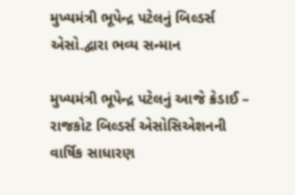મુખ્યમંત્રી ભૂપેન્દ્ર પટેલનું બિલ્ડર્સ એસો.દ્વારા ભવ્ય સન્માન

મુખ્યમંત્રી ભૂપેન્દ્ર પટેલનું આજે ક્રેડાઈ – રાજકોટ બિલ્ડર્સ એસોસિએશનની વાર્ષિક સાધારણ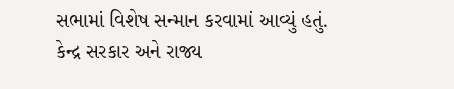સભામાં વિશેષ સન્માન કરવામાં આવ્યું હતું. કેન્દ્ર સરકાર અને રાજ્ય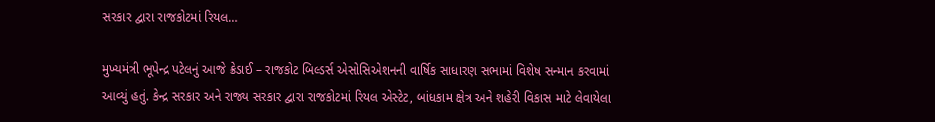સરકાર દ્વારા રાજકોટમાં રિયલ…

મુખ્યમંત્રી ભૂપેન્દ્ર પટેલનું આજે ક્રેડાઈ – રાજકોટ બિલ્ડર્સ એસોસિએશનની વાર્ષિક સાધારણ સભામાં વિશેષ સન્માન કરવામાં આવ્યું હતું. કેન્દ્ર સરકાર અને રાજ્ય સરકાર દ્વારા રાજકોટમાં રિયલ એસ્ટેટ, બાંધકામ ક્ષેત્ર અને શહેરી વિકાસ માટે લેવાયેલા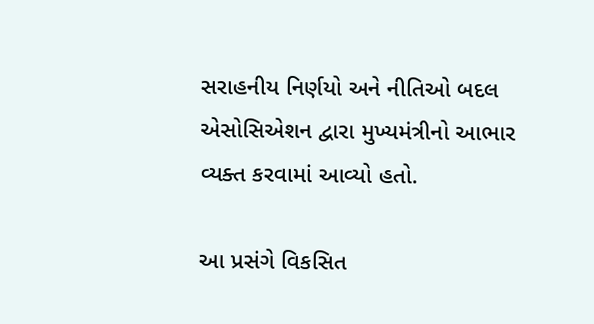સરાહનીય નિર્ણયો અને નીતિઓ બદલ એસોસિએશન દ્વારા મુખ્યમંત્રીનો આભાર વ્યક્ત કરવામાં આવ્યો હતો.

આ પ્રસંગે વિકસિત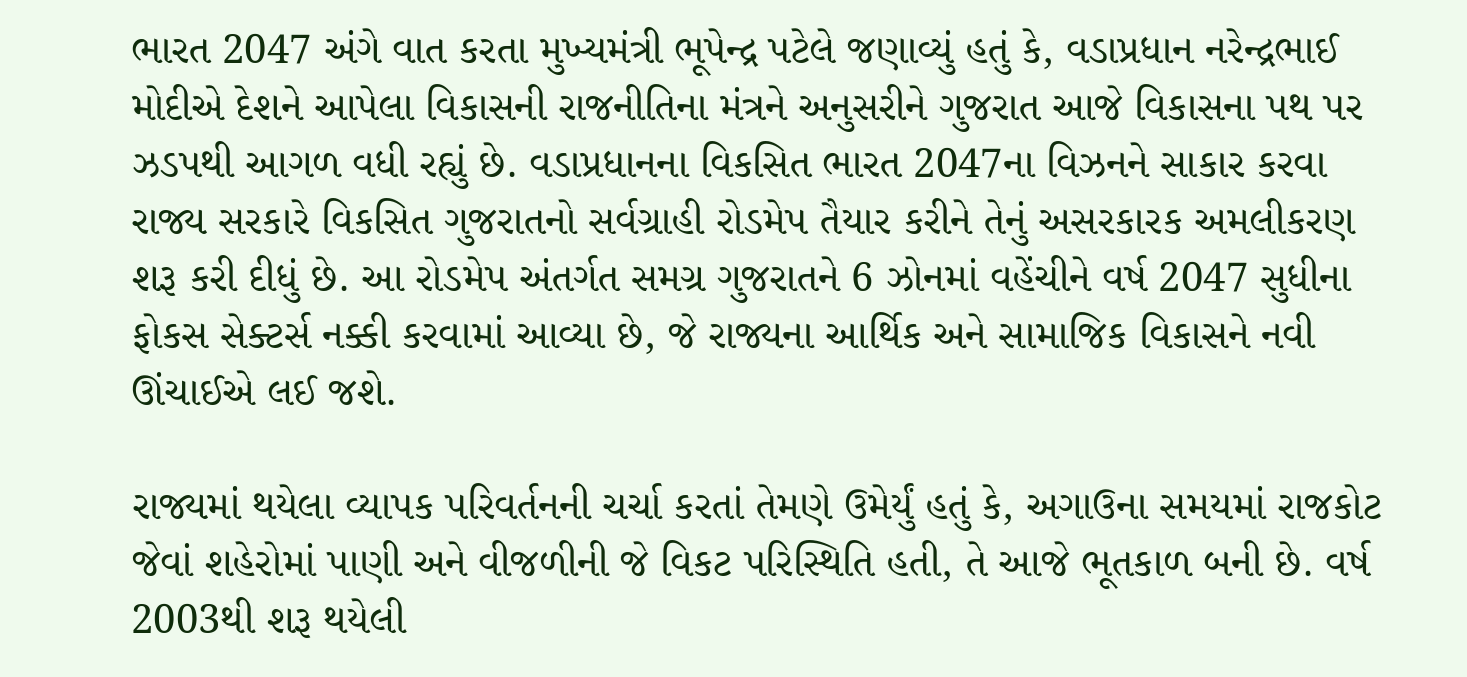ભારત 2047 અંગે વાત કરતા મુખ્યમંત્રી ભૂપેન્દ્ર પટેલે જણાવ્યું હતું કે, વડાપ્રધાન નરેન્દ્રભાઈ મોદીએ દેશને આપેલા વિકાસની રાજનીતિના મંત્રને અનુસરીને ગુજરાત આજે વિકાસના પથ પર ઝડપથી આગળ વધી રહ્યું છે. વડાપ્રધાનના વિકસિત ભારત 2047ના વિઝનને સાકાર કરવા રાજ્ય સરકારે વિકસિત ગુજરાતનો સર્વગ્રાહી રોડમેપ તૈયાર કરીને તેનું અસરકારક અમલીકરણ શરૂ કરી દીધું છે. આ રોડમેપ અંતર્ગત સમગ્ર ગુજરાતને 6 ઝોનમાં વહેંચીને વર્ષ 2047 સુધીના ફોકસ સેક્ટર્સ નક્કી કરવામાં આવ્યા છે, જે રાજ્યના આર્થિક અને સામાજિક વિકાસને નવી ઊંચાઈએ લઈ જશે.

રાજ્યમાં થયેલા વ્યાપક પરિવર્તનની ચર્ચા કરતાં તેમણે ઉમેર્યું હતું કે, અગાઉના સમયમાં રાજકોટ જેવાં શહેરોમાં પાણી અને વીજળીની જે વિકટ પરિસ્થિતિ હતી, તે આજે ભૂતકાળ બની છે. વર્ષ 2003થી શરૂ થયેલી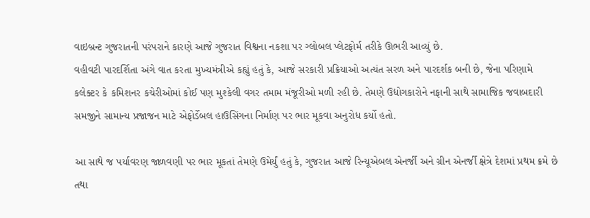વાઇબ્રન્ટ ગુજરાતની પરંપરાને કારણે આજે ગુજરાત વિશ્વના નકશા પર ગ્લોબલ પ્લેટફોર્મ તરીકે ઊભરી આવ્યું છે.
વહીવટી પારદર્શિતા અંગે વાત કરતા મુખ્યમંત્રીએ કહ્યું હતું કે, આજે સરકારી પ્રક્રિયાઓ અત્યંત સરળ અને પારદર્શક બની છે, જેના પરિણામે કલેક્ટર કે કમિશનર કચેરીઓમાં કોઈ પણ મુશ્કેલી વગર તમામ મંજૂરીઓ મળી રહી છે. તેમણે ઉદ્યોગકારોને નફાની સાથે સામાજિક જવાબદારી સમજીને સામાન્ય પ્રજાજન માટે એફોર્ડેબલ હાઉસિંગના નિર્માણ પર ભાર મૂકવા અનુરોધ કર્યો હતો.

આ સાથે જ પર્યાવરણ જાળવણી પર ભાર મૂકતાં તેમણે ઉમેર્યું હતું કે, ગુજરાત આજે રિન્યૂએબલ એનર્જી અને ગ્રીન એનર્જી ક્ષેત્રે દેશમાં પ્રથમ ક્રમે છે તથા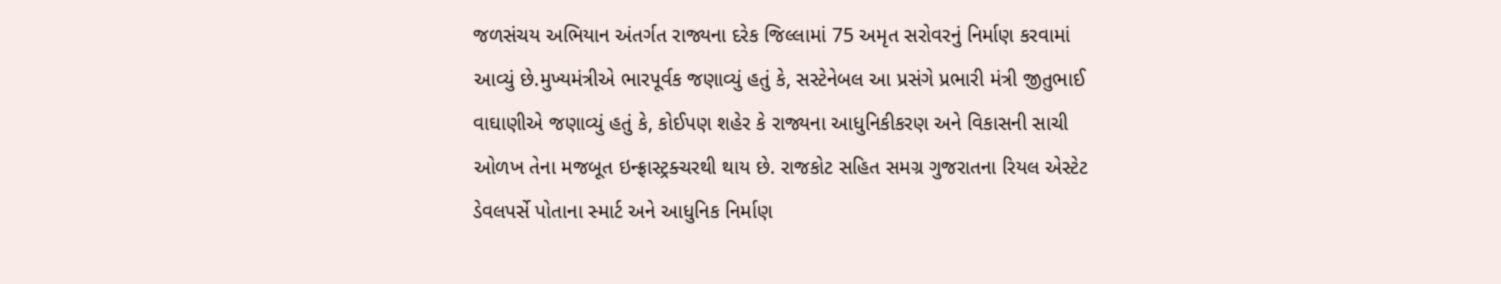જળસંચય અભિયાન અંતર્ગત રાજ્યના દરેક જિલ્લામાં 75 અમૃત સરોવરનું નિર્માણ કરવામાં આવ્યું છે.મુખ્યમંત્રીએ ભારપૂર્વક જણાવ્યું હતું કે, સસ્ટેનેબલ આ પ્રસંગે પ્રભારી મંત્રી જીતુભાઈ વાઘાણીએ જણાવ્યું હતું કે, કોઈપણ શહેર કે રાજ્યના આધુનિકીકરણ અને વિકાસની સાચી ઓળખ તેના મજબૂત ઇન્ફ્રાસ્ટ્રક્ચરથી થાય છે. રાજકોટ સહિત સમગ્ર ગુજરાતના રિયલ એસ્ટેટ ડેવલપર્સે પોતાના સ્માર્ટ અને આધુનિક નિર્માણ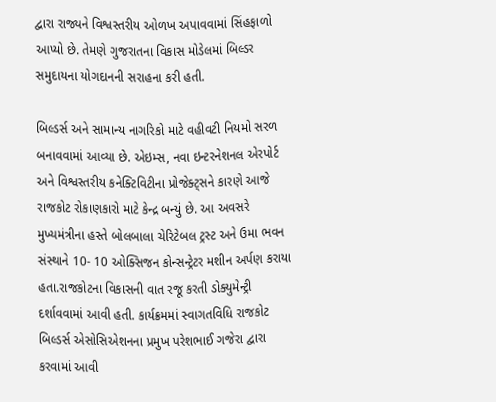દ્વારા રાજ્યને વિશ્વસ્તરીય ઓળખ અપાવવામાં સિંહફાળો આપ્યો છે. તેમણે ગુજરાતના વિકાસ મોડેલમાં બિલ્ડર સમુદાયના યોગદાનની સરાહના કરી હતી.

બિલ્ડર્સ અને સામાન્ય નાગરિકો માટે વહીવટી નિયમો સરળ બનાવવામાં આવ્યા છે. એઇમ્સ, નવા ઇન્ટરનેશનલ એરપોર્ટ અને વિશ્વસ્તરીય કનેક્ટિવિટીના પ્રોજેક્ટ્સને કારણે આજે રાજકોટ રોકાણકારો માટે કેન્દ્ર બન્યું છે. આ અવસરે મુખ્યમંત્રીના હસ્તે બોલબાલા ચેરિટેબલ ટ્રસ્ટ અને ઉમા ભવન સંસ્થાને 10- 10 ઓક્સિજન કોન્સન્ટ્રેટર મશીન અર્પણ કરાયા હતા.રાજકોટના વિકાસની વાત રજૂ કરતી ડોક્યુમેન્ટ્રી દર્શાવવામાં આવી હતી. કાર્યક્રમમાં સ્વાગતવિધિ રાજકોટ બિલ્ડર્સ એસોસિએશનના પ્રમુખ પરેશભાઈ ગજેરા દ્વારા કરવામાં આવી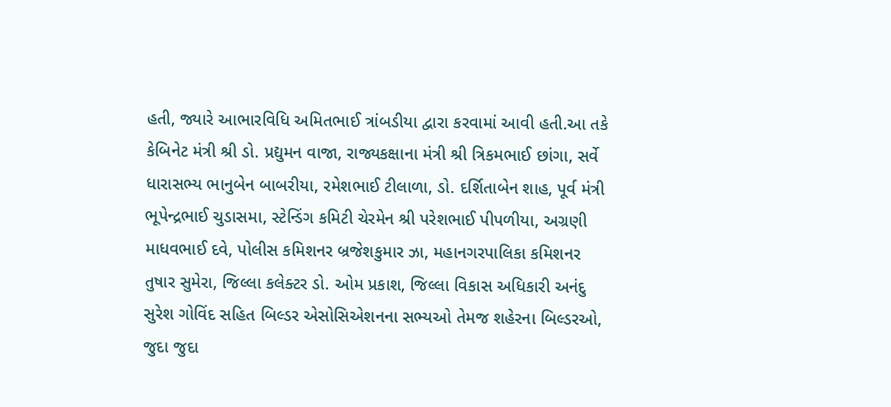હતી, જ્યારે આભારવિધિ અમિતભાઈ ત્રાંબડીયા દ્વારા કરવામાં આવી હતી.આ તકે કેબિનેટ મંત્રી શ્રી ડો. પ્રદ્યુમન વાજા, રાજ્યકક્ષાના મંત્રી શ્રી ત્રિકમભાઈ છાંગા, સર્વે ધારાસભ્ય ભાનુબેન બાબરીયા, રમેશભાઈ ટીલાળા, ડો. દર્શિતાબેન શાહ, પૂર્વ મંત્રી ભૂપેન્દ્રભાઈ ચુડાસમા, સ્ટેન્ડિંગ કમિટી ચેરમેન શ્રી પરેશભાઈ પીપળીયા, અગ્રણી માધવભાઈ દવે, પોલીસ કમિશનર બ્રજેશકુમાર ઝા, મહાનગરપાલિકા કમિશનર તુષાર સુમેરા, જિલ્લા કલેક્ટર ડો. ઓમ પ્રકાશ, જિલ્લા વિકાસ અધિકારી અનંદુ સુરેશ ગોવિંદ સહિત બિલ્ડર એસોસિએશનના સભ્યઓ તેમજ શહેરના બિલ્ડરઓ, જુદા જુદા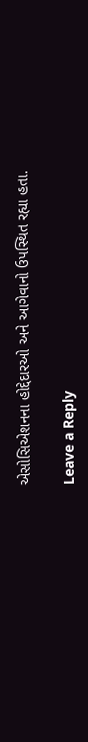એસોસિએશનના હોદ્દેદારઓ અને આગેવાનો ઉપસ્થિત રહ્યા હતા.

Leave a Reply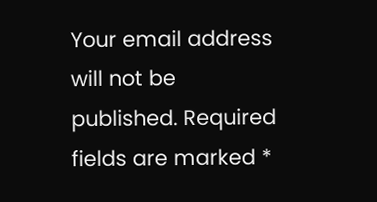Your email address will not be published. Required fields are marked *